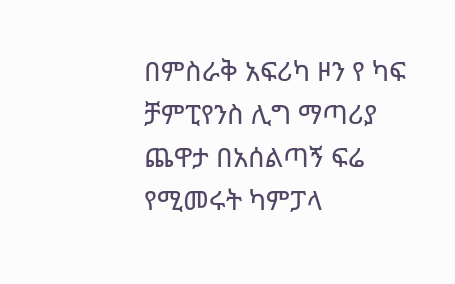በምስራቅ አፍሪካ ዞን የ ካፍ ቻምፒየንስ ሊግ ማጣሪያ ጨዋታ በአሰልጣኝ ፍሬ የሚመሩት ካምፓላ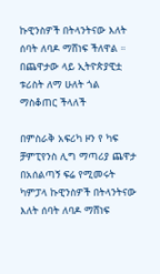ኩዊንስዎች በትላንትናው እለት ሰባት ለባዶ ማሸነፍ ችለዋል ።
በጨዋታው ላይ ኢትዮጵያዊቷ ቱሪስት ለማ ሁለት ጎል ማስቆጠር ችላለች

በምስራቅ አፍሪካ ዞን የ ካፍ ቻምፒየንስ ሊግ ማጣሪያ ጨዋታ በአሰልጣኝ ፍሬ የሚመሩት ካምፓላ ኩዊንስዎች በትላንትናው እለት ሰባት ለባዶ ማሸነፍ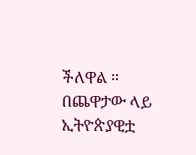ችለዋል ።
በጨዋታው ላይ ኢትዮጵያዊቷ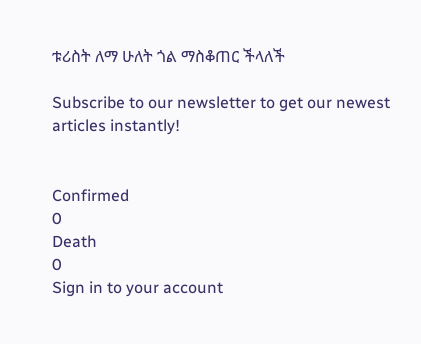ቱሪስት ለማ ሁለት ጎል ማስቆጠር ችላለች

Subscribe to our newsletter to get our newest articles instantly!


Confirmed
0
Death
0
Sign in to your account